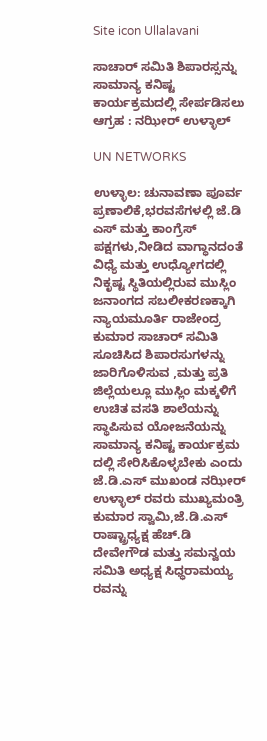Site icon Ullalavani

ಸಾಚಾರ್ ಸಮಿತಿ ಶಿಪಾರಸ್ಸನ್ನು ಸಾಮಾನ್ಯ ಕನಿಷ್ಟ ಕಾರ್ಯಕ್ರಮದಲ್ಲಿ ಸೇರ್ಪಡಿಸಲು ಆಗ್ರಹ : ನಝೀರ್ ಉಳ್ಳಾಲ್

UN NETWORKS

ಉಳ್ಳಾಲ: ಚುನಾವಣಾ ಪೂರ್ವ ಪ್ರಣಾಲಿಕೆ,ಭರವಸೆಗಳಲ್ಲಿ ಜೆ.ಡಿ ಎಸ್ ಮತ್ತು ಕಾಂಗ್ರೆಸ್ ಪಕ್ಷಗಳು,ನೀಡಿದ ವಾಗ್ಧಾನದಂತೆ ವಿಧ್ಯೆ ಮತ್ತು ಉಧ್ಯೋಗದಲ್ಲಿ ನಿಕೃಷ್ಟ ಸ್ಥಿತಿಯಲ್ಲಿರುವ ಮುಸ್ಲಿಂ ಜನಾಂಗದ ಸಬಲೀಕರಣಕ್ಕಾಗಿ ನ್ಯಾಯಮೂರ್ತಿ ರಾಜೇಂದ್ರ ಕುಮಾರ ಸಾಚಾರ್ ಸಮಿತಿ ಸೂಚಿಸಿದ ಶಿಪಾರಸುಗಳನ್ನು ಜಾರಿಗೊಳಿಸುವ ,ಮತ್ತು ಪ್ರತಿ ಜಿಲ್ಲೆಯಲ್ಲೂ ಮುಸ್ಲಿಂ ಮಕ್ಕಳಿಗೆ ಉಚಿತ ವಸತಿ ಶಾಲೆಯನ್ನು ಸ್ಥಾಪಿಸುವ ಯೋಜನೆಯನ್ನು ಸಾಮಾನ್ಯ ಕನಿಷ್ಟ ಕಾರ್ಯಕ್ರಮ ದಲ್ಲಿ ಸೇರಿಸಿಕೊಳ್ಳಬೇಕು ಎಂದು ಜೆ.ಡಿ.ಎಸ್ ಮುಖಂಡ ನಝೀರ್ ಉಳ್ಳಾಲ್ ರವರು ಮುಖ್ಯಮಂತ್ರಿ ಕುಮಾರ ಸ್ವಾಮಿ,ಜೆ.ಡಿ.ಎಸ್ ರಾಷ್ಟ್ರಾಧ್ಯಕ್ಷ ಹೆಚ್.ಡಿ ದೇವೇಗೌಡ ಮತ್ತು ಸಮನ್ವಯ ಸಮಿತಿ ಅಧ್ಯಕ್ಷ ಸಿಧ್ಧರಾಮಯ್ಯ ರವನ್ನು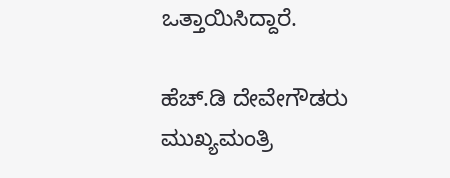ಒತ್ತಾಯಿಸಿದ್ದಾರೆ.

ಹೆಚ್.ಡಿ ದೇವೇಗೌಡರು ಮುಖ್ಯಮಂತ್ರಿ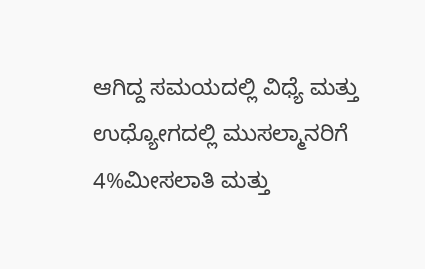ಆಗಿದ್ದ ಸಮಯದಲ್ಲಿ ವಿಧ್ಯೆ ಮತ್ತು ಉಧ್ಯೋಗದಲ್ಲಿ ಮುಸಲ್ಮಾನರಿಗೆ 4%ಮೀಸಲಾತಿ ಮತ್ತು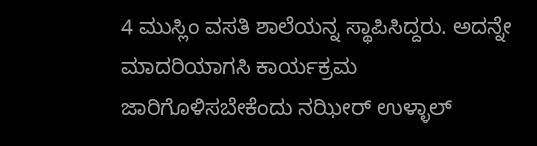4 ಮುಸ್ಲಿಂ ವಸತಿ ಶಾಲೆಯನ್ನ ಸ್ಥಾಪಿಸಿದ್ದರು. ಅದನ್ನೇ ಮಾದರಿಯಾಗಸಿ ಕಾರ್ಯಕ್ರಮ ಜಾರಿಗೊಳಿಸಬೇಕೆಂದು ನಝೀರ್ ಉಳ್ಳಾಲ್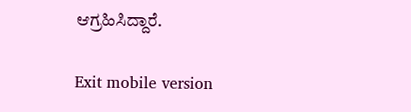ಆಗ್ರಹಿಸಿದ್ದಾರೆ.

Exit mobile version